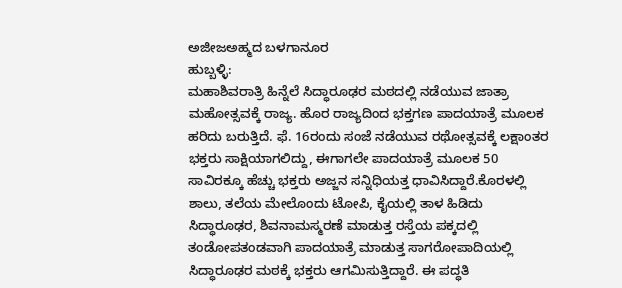ಅಜೀಜಅಹ್ಮದ ಬಳಗಾನೂರ
ಹುಬ್ಬಳ್ಳಿ:
ಮಹಾಶಿವರಾತ್ರಿ ಹಿನ್ನೆಲೆ ಸಿದ್ಧಾರೂಢರ ಮಠದಲ್ಲಿ ನಡೆಯುವ ಜಾತ್ರಾ ಮಹೋತ್ಸವಕ್ಕೆ ರಾಜ್ಯ. ಹೊರ ರಾಜ್ಯದಿಂದ ಭಕ್ತಗಣ ಪಾದಯಾತ್ರೆ ಮೂಲಕ ಹರಿದು ಬರುತ್ತಿದೆ. ಫೆ. 16ರಂದು ಸಂಜೆ ನಡೆಯುವ ರಥೋತ್ಸವಕ್ಕೆ ಲಕ್ಷಾಂತರ ಭಕ್ತರು ಸಾಕ್ಷಿಯಾಗಲಿದ್ದು, ಈಗಾಗಲೇ ಪಾದಯಾತ್ರೆ ಮೂಲಕ 50 ಸಾವಿರಕ್ಕೂ ಹೆಚ್ಚು ಭಕ್ತರು ಅಜ್ಜನ ಸನ್ನಿಧಿಯತ್ತ ಧಾವಿಸಿದ್ದಾರೆ.ಕೊರಳಲ್ಲಿ ಶಾಲು, ತಲೆಯ ಮೇಲೊಂದು ಟೋಪಿ, ಕೈಯಲ್ಲಿ ತಾಳ ಹಿಡಿದು ಸಿದ್ಧಾರೂಢರ, ಶಿವನಾಮಸ್ಮರಣೆ ಮಾಡುತ್ತ ರಸ್ತೆಯ ಪಕ್ಕದಲ್ಲಿ ತಂಡೋಪತಂಡವಾಗಿ ಪಾದಯಾತ್ರೆ ಮಾಡುತ್ತ ಸಾಗರೋಪಾದಿಯಲ್ಲಿ ಸಿದ್ಧಾರೂಢರ ಮಠಕ್ಕೆ ಭಕ್ತರು ಆಗಮಿಸುತ್ತಿದ್ದಾರೆ. ಈ ಪದ್ಧತಿ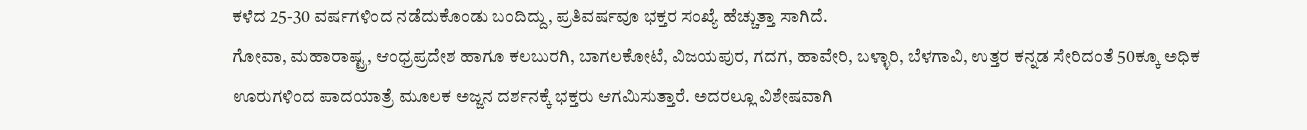ಕಳೆದ 25-30 ವರ್ಷಗಳಿಂದ ನಡೆದುಕೊಂಡು ಬಂದಿದ್ದು, ಪ್ರತಿವರ್ಷವೂ ಭಕ್ತರ ಸಂಖ್ಯೆ ಹೆಚ್ಚುತ್ತಾ ಸಾಗಿದೆ.
ಗೋವಾ, ಮಹಾರಾಷ್ಟ್ರ, ಆಂಧ್ರಪ್ರದೇಶ ಹಾಗೂ ಕಲಬುರಗಿ, ಬಾಗಲಕೋಟೆ, ವಿಜಯಪುರ, ಗದಗ, ಹಾವೇರಿ, ಬಳ್ಳಾರಿ, ಬೆಳಗಾವಿ, ಉತ್ತರ ಕನ್ನಡ ಸೇರಿದಂತೆ 50ಕ್ಕೂ ಅಧಿಕ ಊರುಗಳಿಂದ ಪಾದಯಾತ್ರೆ ಮೂಲಕ ಅಜ್ಜನ ದರ್ಶನಕ್ಕೆ ಭಕ್ತರು ಆಗಮಿಸುತ್ತಾರೆ. ಅದರಲ್ಲೂ ವಿಶೇಷವಾಗಿ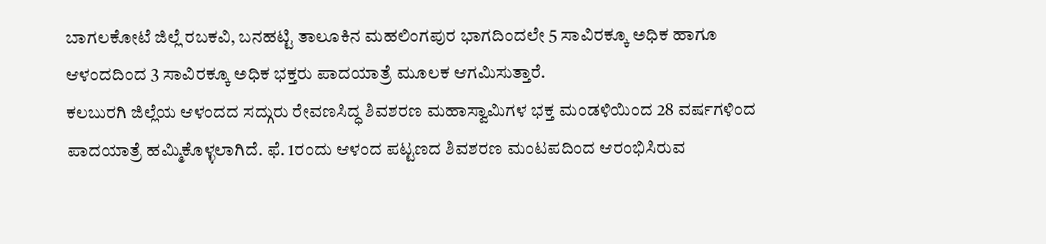ಬಾಗಲಕೋಟೆ ಜಿಲ್ಲೆ ರಬಕವಿ, ಬನಹಟ್ಟಿ ತಾಲೂಕಿನ ಮಹಲಿಂಗಪುರ ಭಾಗದಿಂದಲೇ 5 ಸಾವಿರಕ್ಕೂ ಅಧಿಕ ಹಾಗೂ ಆಳಂದದಿಂದ 3 ಸಾವಿರಕ್ಕೂ ಅಧಿಕ ಭಕ್ತರು ಪಾದಯಾತ್ರೆ ಮೂಲಕ ಆಗಮಿಸುತ್ತಾರೆ.
ಕಲಬುರಗಿ ಜಿಲ್ಲೆಯ ಆಳಂದದ ಸದ್ಗುರು ರೇವಣಸಿದ್ಧ ಶಿವಶರಣ ಮಹಾಸ್ವಾಮಿಗಳ ಭಕ್ತ ಮಂಡಳಿಯಿಂದ 28 ವರ್ಷಗಳಿಂದ ಪಾದಯಾತ್ರೆ ಹಮ್ಮಿಕೊಳ್ಳಲಾಗಿದೆ. ಫೆ. 1ರಂದು ಆಳಂದ ಪಟ್ಟಣದ ಶಿವಶರಣ ಮಂಟಪದಿಂದ ಆರಂಭಿಸಿರುವ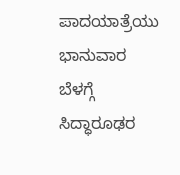ಪಾದಯಾತ್ರೆಯು ಭಾನುವಾರ ಬೆಳಗ್ಗೆ ಸಿದ್ಧಾರೂಢರ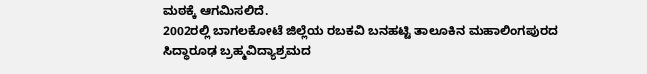ಮಠಕ್ಕೆ ಆಗಮಿಸಲಿದೆ.
2002ರಲ್ಲಿ ಬಾಗಲಕೋಟೆ ಜಿಲ್ಲೆಯ ರಬಕವಿ ಬನಹಟ್ಟಿ ತಾಲೂಕಿನ ಮಹಾಲಿಂಗಪುರದ ಸಿದ್ಧಾರೂಢ ಬ್ರಹ್ಮವಿದ್ಯಾಶ್ರಮದ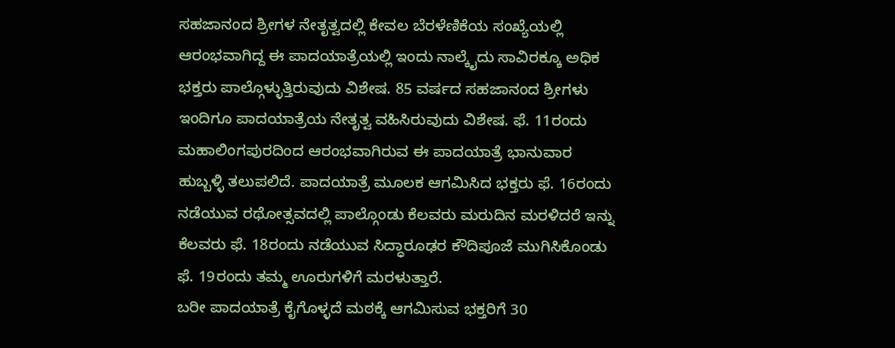ಸಹಜಾನಂದ ಶ್ರೀಗಳ ನೇತೃತ್ವದಲ್ಲಿ ಕೇವಲ ಬೆರಳೆಣಿಕೆಯ ಸಂಖ್ಯೆಯಲ್ಲಿ ಆರಂಭವಾಗಿದ್ದ ಈ ಪಾದಯಾತ್ರೆಯಲ್ಲಿ ಇಂದು ನಾಲ್ಕೈದು ಸಾವಿರಕ್ಕೂ ಅಧಿಕ ಭಕ್ತರು ಪಾಲ್ಗೊಳ್ಳುತ್ತಿರುವುದು ವಿಶೇಷ. 85 ವರ್ಷದ ಸಹಜಾನಂದ ಶ್ರೀಗಳು ಇಂದಿಗೂ ಪಾದಯಾತ್ರೆಯ ನೇತೃತ್ವ ವಹಿಸಿರುವುದು ವಿಶೇಷ. ಫೆ. 11ರಂದು ಮಹಾಲಿಂಗಪುರದಿಂದ ಆರಂಭವಾಗಿರುವ ಈ ಪಾದಯಾತ್ರೆ ಭಾನುವಾರ ಹುಬ್ಬಳ್ಳಿ ತಲುಪಲಿದೆ. ಪಾದಯಾತ್ರೆ ಮೂಲಕ ಆಗಮಿಸಿದ ಭಕ್ತರು ಫೆ. 16ರಂದು ನಡೆಯುವ ರಥೋತ್ಸವದಲ್ಲಿ ಪಾಲ್ಗೊಂಡು ಕೆಲವರು ಮರುದಿನ ಮರಳಿದರೆ ಇನ್ನು ಕೆಲವರು ಫೆ. 18ರಂದು ನಡೆಯುವ ಸಿದ್ಧಾರೂಢರ ಕೌದಿಪೂಜೆ ಮುಗಿಸಿಕೊಂಡು ಫೆ. 19ರಂದು ತಮ್ಮ ಊರುಗಳಿಗೆ ಮರಳುತ್ತಾರೆ.
ಬರೀ ಪಾದಯಾತ್ರೆ ಕೈಗೊಳ್ಳದೆ ಮಠಕ್ಕೆ ಆಗಮಿಸುವ ಭಕ್ತರಿಗೆ 30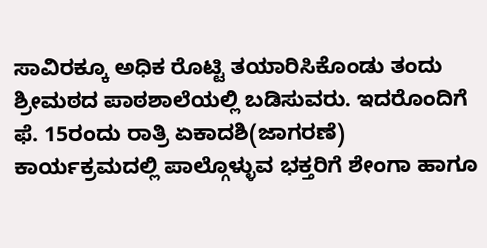ಸಾವಿರಕ್ಕೂ ಅಧಿಕ ರೊಟ್ಟಿ ತಯಾರಿಸಿಕೊಂಡು ತಂದು ಶ್ರೀಮಠದ ಪಾಠಶಾಲೆಯಲ್ಲಿ ಬಡಿಸುವರು. ಇದರೊಂದಿಗೆ ಫೆ. 15ರಂದು ರಾತ್ರಿ ಏಕಾದಶಿ(ಜಾಗರಣೆ) ಕಾರ್ಯಕ್ರಮದಲ್ಲಿ ಪಾಲ್ಗೊಳ್ಳುವ ಭಕ್ತರಿಗೆ ಶೇಂಗಾ ಹಾಗೂ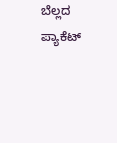ಬೆಲ್ಲದ ಪ್ಯಾಕೆಟ್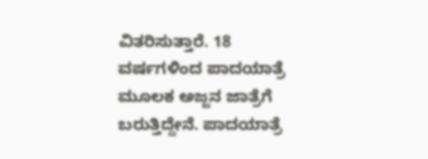ವಿತರಿಸುತ್ತಾರೆ. 18 ವರ್ಷಗಳಿಂದ ಪಾದಯಾತ್ರೆ ಮೂಲಕ ಅಜ್ಜನ ಜಾತ್ರೆಗೆ ಬರುತ್ತಿದ್ದೇನೆ. ಪಾದಯಾತ್ರೆ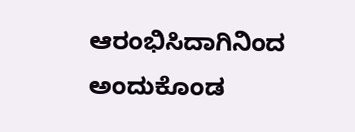ಆರಂಭಿಸಿದಾಗಿನಿಂದ ಅಂದುಕೊಂಡ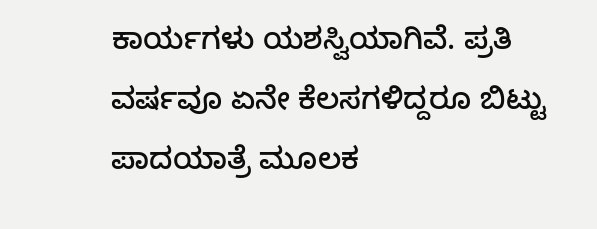ಕಾರ್ಯಗಳು ಯಶಸ್ವಿಯಾಗಿವೆ. ಪ್ರತಿ ವರ್ಷವೂ ಏನೇ ಕೆಲಸಗಳಿದ್ದರೂ ಬಿಟ್ಟು ಪಾದಯಾತ್ರೆ ಮೂಲಕ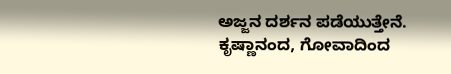ಅಜ್ಜನ ದರ್ಶನ ಪಡೆಯುತ್ತೇನೆ.
ಕೃಷ್ಣಾನಂದ, ಗೋವಾದಿಂದ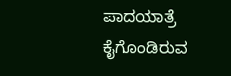ಪಾದಯಾತ್ರೆ ಕೈಗೊಂಡಿರುವ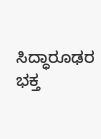ಸಿದ್ಧಾರೂಢರ ಭಕ್ತ